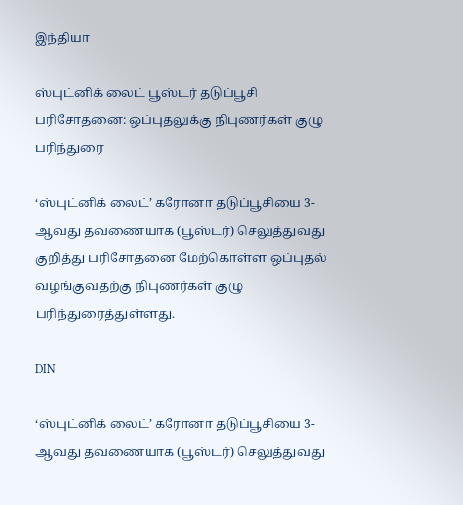இந்தியா

ஸ்புட்னிக் லைட் பூஸ்டர் தடுப்பூசி பரிசோதனை: ஒப்புதலுக்கு நிபுணர்கள் குழு பரிந்துரை

‘ஸ்புட்னிக் லைட்’ கரோனா தடுப்பூசியை 3-ஆவது தவணையாக (பூஸ்டர்) செலுத்துவது குறித்து பரிசோதனை மேற்கொள்ள ஒப்புதல் வழங்குவதற்கு நிபுணர்கள் குழு பரிந்துரைத்துள்ளது.

DIN

‘ஸ்புட்னிக் லைட்’ கரோனா தடுப்பூசியை 3-ஆவது தவணையாக (பூஸ்டர்) செலுத்துவது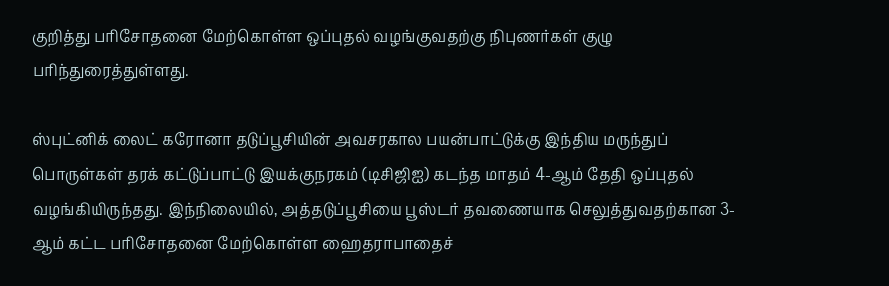குறித்து பரிசோதனை மேற்கொள்ள ஒப்புதல் வழங்குவதற்கு நிபுணர்கள் குழு பரிந்துரைத்துள்ளது.

ஸ்புட்னிக் லைட் கரோனா தடுப்பூசியின் அவசரகால பயன்பாட்டுக்கு இந்திய மருந்துப் பொருள்கள் தரக் கட்டுப்பாட்டு இயக்குநரகம் (டிசிஜிஐ) கடந்த மாதம் 4-ஆம் தேதி ஒப்புதல் வழங்கியிருந்தது. இந்நிலையில், அத்தடுப்பூசியை பூஸ்டர் தவணையாக செலுத்துவதற்கான 3-ஆம் கட்ட பரிசோதனை மேற்கொள்ள ஹைதராபாதைச்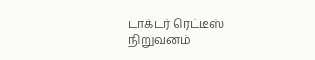டாக்டர் ரெட்டீஸ் நிறுவனம்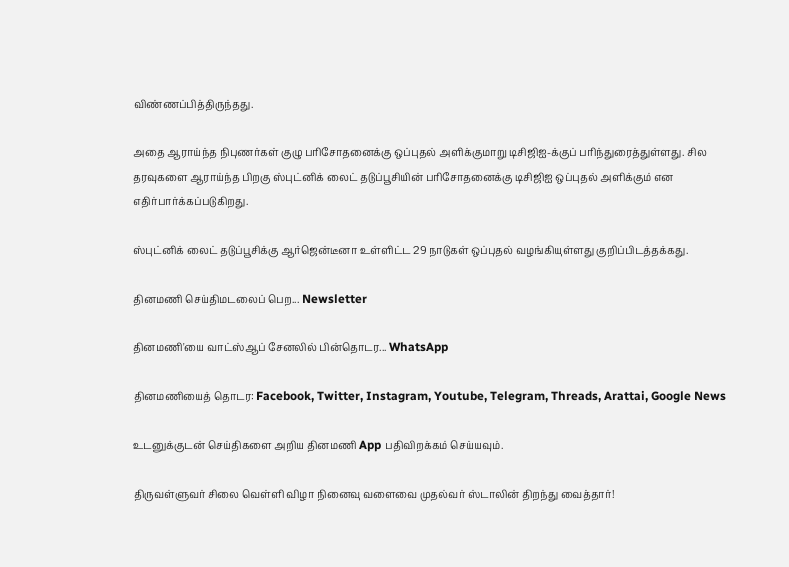விண்ணப்பித்திருந்தது.

அதை ஆராய்ந்த நிபுணர்கள் குழு பரிசோதனைக்கு ஒப்புதல் அளிக்குமாறு டிசிஜிஐ-க்குப் பரிந்துரைத்துள்ளது. சில தரவுகளை ஆராய்ந்த பிறகு ஸ்புட்னிக் லைட் தடுப்பூசியின் பரிசோதனைக்கு டிசிஜிஐ ஒப்புதல் அளிக்கும் என எதிர்பார்க்கப்படுகிறது.

ஸ்புட்னிக் லைட் தடுப்பூசிக்கு ஆர்ஜென்டீனா உள்ளிட்ட 29 நாடுகள் ஒப்புதல் வழங்கியுள்ளது குறிப்பிடத்தக்கது.

தினமணி செய்திமடலைப் பெற... Newsletter

தினமணி'யை வாட்ஸ்ஆப் சேனலில் பின்தொடர... WhatsApp

தினமணியைத் தொடர: Facebook, Twitter, Instagram, Youtube, Telegram, Threads, Arattai, Google News

உடனுக்குடன் செய்திகளை அறிய தினமணி App பதிவிறக்கம் செய்யவும்.

திருவள்ளுவர் சிலை வெள்ளி விழா நினைவு வளைவை முதல்வர் ஸ்டாலின் திறந்து வைத்தார்!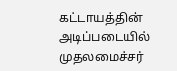கட்டாயத்தின் அடிப்படையில் முதலமைச்சர்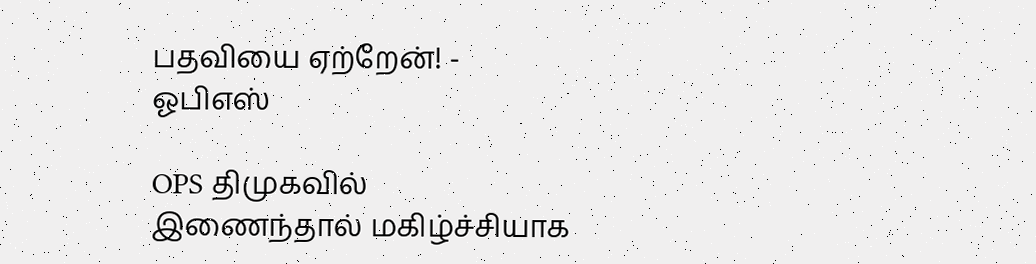பதவியை ஏற்றேன்! - ஓபிஎஸ்

OPS திமுகவில் இணைந்தால் மகிழ்ச்சியாக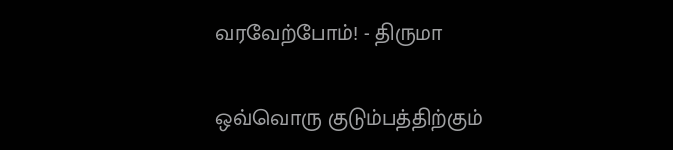வரவேற்போம்! - திருமா

ஒவ்வொரு குடும்பத்திற்கும்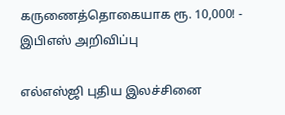கருணைத்தொகையாக ரூ. 10,000! - இபிஎஸ் அறிவிப்பு

எல்எஸ்ஜி புதிய இலச்சினை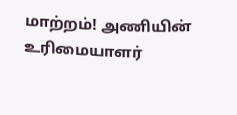மாற்றம்! அணியின் உரிமையாளர்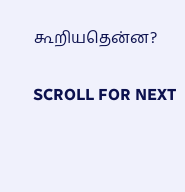கூறியதென்ன?

SCROLL FOR NEXT